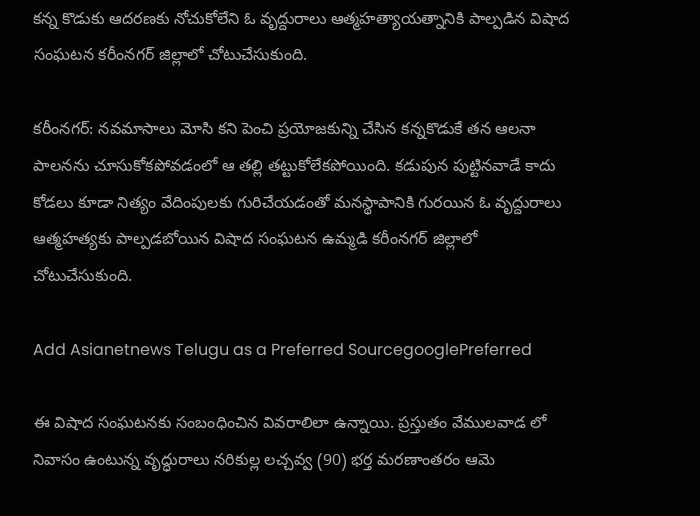కన్న కొడుకు ఆదరణకు నోచుకోలేని ఓ వృద్దురాలు ఆత్మహత్యాయత్నానికి పాల్పడిన విషాద సంఘటన కరీంనగర్ జిల్లాలో చోటుచేసుకుంది.

కరీంనగర్: నవమాసాలు మోసి కని పెంచి ప్రయోజకున్ని చేసిన కన్నకొడుకే తన ఆలనా పాలనను చూసుకోకపోవడంలో ఆ తల్లి తట్టుకోలేకపోయింది. కడుపున పుట్టినవాడే కాదు కోడలు కూడా నిత్యం వేదింపులకు గురిచేయడంతో మనస్థాపానికి గురయిన ఓ వృద్దురాలు ఆత్మహత్యకు పాల్పడబోయిన విషాద సంఘటన ఉమ్మడి కరీంనగర్ జిల్లాలో చోటుచేసుకుంది.

Add Asianetnews Telugu as a Preferred SourcegooglePreferred

ఈ విషాద సంఘటనకు సంబంధించిన వివరాలిలా ఉన్నాయి. ప్రస్తుతం వేములవాడ లో నివాసం ఉంటున్న వృద్ధురాలు నరికుల్ల లచ్చవ్వ (90) భర్త మరణాంతరం ఆమె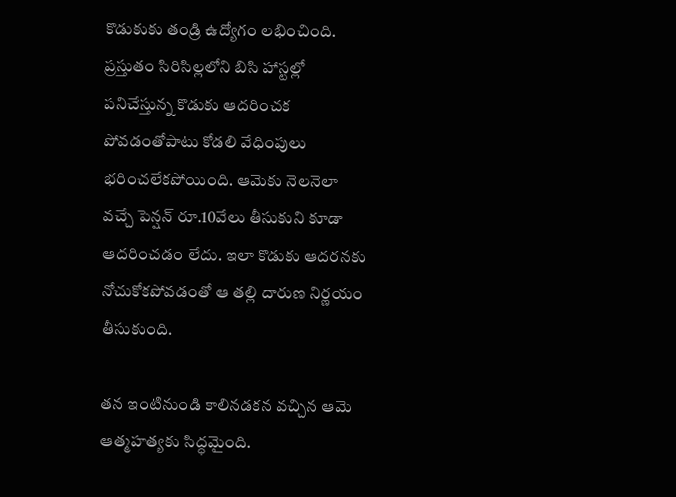కొడుకుకు తండ్రి ఉద్యోగం లభించింది. ప్రస్తుతం సిరిసిల్లలోని బిసి హాస్టల్లో పనిచేస్తున్న కొడుకు ఆదరించక పోవడంతోపాటు కోడలి వేధింపులు భరించలేకపోయింది. ఆమెకు నెలనెలా వచ్చే పెన్షన్ రూ.10వేలు తీసుకుని కూడా ఆదరించడం లేదు. ఇలా కొడుకు ఆదరనకు నోచుకోకపోవడంతో ఆ తల్లి దారుణ నిర్ణయం తీసుకుంది.

తన ఇంటినుండి కాలినడకన వచ్చిన ఆమె ఆత్మహత్యకు సిద్ధమైంది.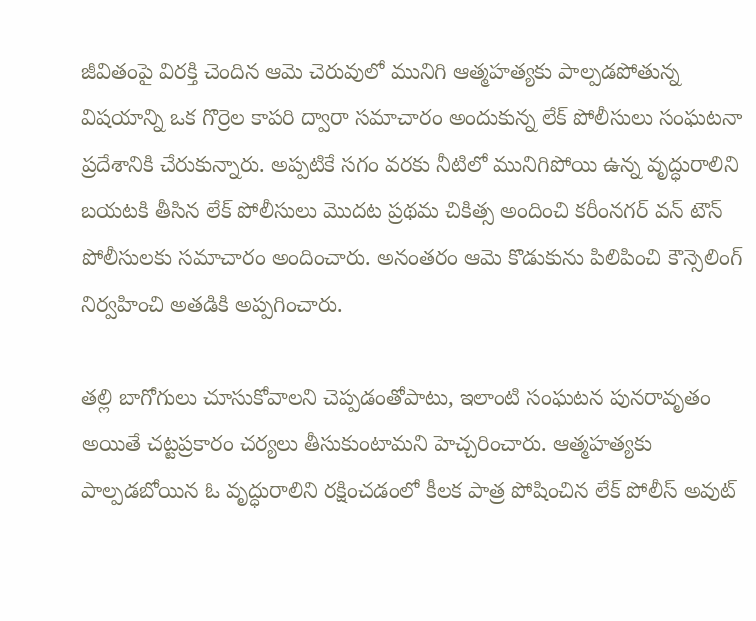జీవితంపై విరక్తి చెందిన ఆమె చెరువులో మునిగి ఆత్మహత్యకు పాల్పడపోతున్న విషయాన్ని ఒక గొర్రెల కాపరి ద్వారా సమాచారం అందుకున్న లేక్ పోలీసులు సంఘటనా ప్రదేశానికి చేరుకున్నారు. అప్పటికే సగం వరకు నీటిలో మునిగిపోయి ఉన్న వృద్ధురాలిని బయటకి తీసిన లేక్ పోలీసులు మొదట ప్రథమ చికిత్స అందించి కరీంనగర్ వన్ టౌన్ పోలీసులకు సమాచారం అందించారు. అనంతరం ఆమె కొడుకును పిలిపించి కౌన్సెలింగ్ నిర్వహించి అతడికి అప్పగించారు.

తల్లి బాగోగులు చూసుకోవాలని చెప్పడంతోపాటు, ఇలాంటి సంఘటన పునరావృతం అయితే చట్టప్రకారం చర్యలు తీసుకుంటామని హెచ్చరించారు. ఆత్మహత్యకు పాల్పడబోయిన ఓ వృద్ధురాలిని రక్షించడంలో కీలక పాత్ర పోషించిన లేక్ పోలీస్ అవుట్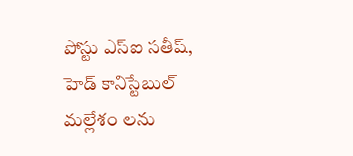పోస్టు ఎస్ఐ సతీష్, హెడ్ కానిస్టేబుల్ మల్లేశం లను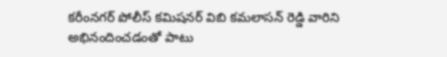కరీంనగర్ పోలీస్ కమిషనర్ విబి కమలాసన్ రెడ్డి వారిని అభినందించడంతో పాటు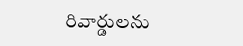రివార్డులను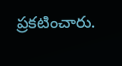ప్రకటించారు.